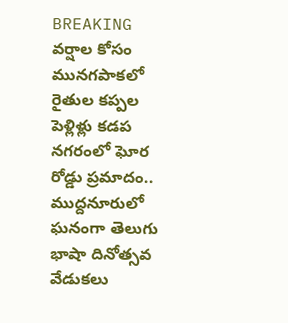BREAKING
వర్షాల కోసం మునగపాకలో రైతుల కప్పల పెళ్లిళ్లు కడప నగరంలో ఘోర రోడ్డు ప్రమాదం.. ముద్దనూరులో ఘనంగా తెలుగు భాషా దినోత్సవ వేడుకలు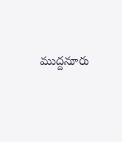ముద్దనూరు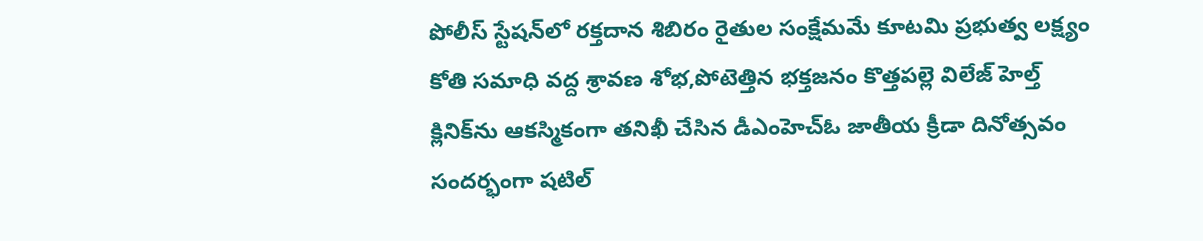పోలీస్ స్టేషన్‌లో రక్తదాన శిబిరం రైతుల సంక్షేమమే కూటమి ప్రభుత్వ లక్ష్యం కోతి సమాధి వద్ద శ్రావణ శోభ,పోటెత్తిన భక్తజనం కొత్తపల్లె విలేజ్ హెల్త్ క్లినిక్‌ను ఆకస్మికంగా తనిఖీ చేసిన డీఎంహెచ్‌ఓ జాతీయ క్రీడా దినోత్సవం సందర్భంగా షటిల్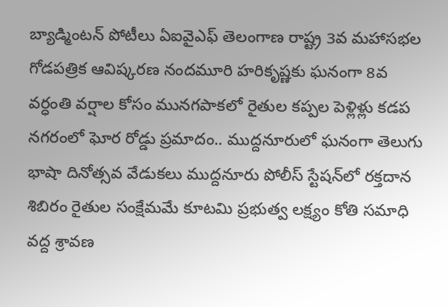బ్యాడ్మింటన్ పోటీలు ఏఐవైఎఫ్ తెలంగాణ రాష్ట్ర 3వ మహాసభల గోడపత్రిక ఆవిష్కరణ నందమూరి హరికృష్ణకు ఘనంగా 8వ వర్ధంతి వర్షాల కోసం మునగపాకలో రైతుల కప్పల పెళ్లిళ్లు కడప నగరంలో ఘోర రోడ్డు ప్రమాదం.. ముద్దనూరులో ఘనంగా తెలుగు భాషా దినోత్సవ వేడుకలు ముద్దనూరు పోలీస్ స్టేషన్‌లో రక్తదాన శిబిరం రైతుల సంక్షేమమే కూటమి ప్రభుత్వ లక్ష్యం కోతి సమాధి వద్ద శ్రావణ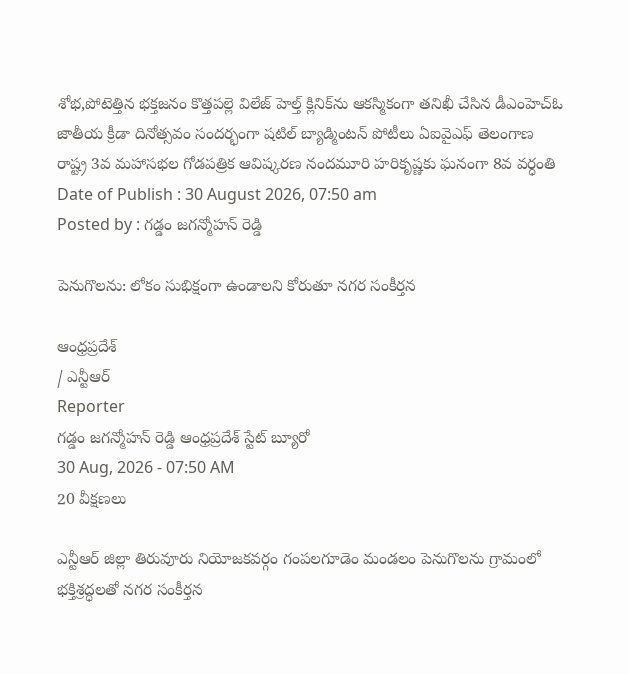శోభ,పోటెత్తిన భక్తజనం కొత్తపల్లె విలేజ్ హెల్త్ క్లినిక్‌ను ఆకస్మికంగా తనిఖీ చేసిన డీఎంహెచ్‌ఓ జాతీయ క్రీడా దినోత్సవం సందర్భంగా షటిల్ బ్యాడ్మింటన్ పోటీలు ఏఐవైఎఫ్ తెలంగాణ రాష్ట్ర 3వ మహాసభల గోడపత్రిక ఆవిష్కరణ నందమూరి హరికృష్ణకు ఘనంగా 8వ వర్ధంతి
Date of Publish : 30 August 2026, 07:50 am
Posted by : గడ్డం జగన్మోహన్ రెడ్డి

పెనుగొలను: లోకం సుభిక్షంగా ఉండాలని కోరుతూ నగర సంకీర్తన

ఆంధ్రప్రదేశ్
/ ఎన్టీఆర్
Reporter
గడ్డం జగన్మోహన్ రెడ్డి ఆంధ్రప్రదేశ్ స్టేట్ బ్యూరో
30 Aug, 2026 - 07:50 AM
20 వీక్షణలు

ఎన్టీఆర్ జిల్లా తిరువూరు నియోజకవర్గం గంపలగూడెం మండలం పెనుగొలను గ్రామంలో భక్తిశ్రద్ధలతో నగర సంకీర్తన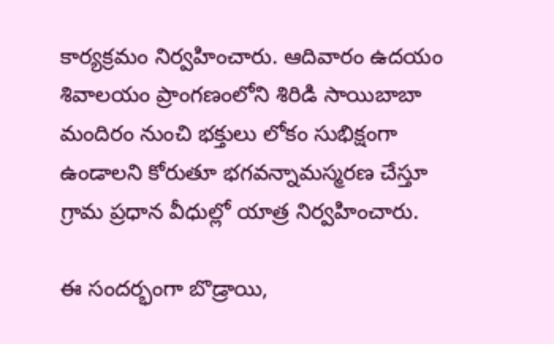కార్యక్రమం నిర్వహించారు. ఆదివారం ఉదయం శివాలయం ప్రాంగణంలోని శిరిడి సాయిబాబా మందిరం నుంచి భక్తులు లోకం సుభిక్షంగా ఉండాలని కోరుతూ భగవన్నామస్మరణ చేస్తూ గ్రామ ప్రధాన వీధుల్లో యాత్ర నిర్వహించారు.

ఈ సందర్భంగా బొడ్రాయి,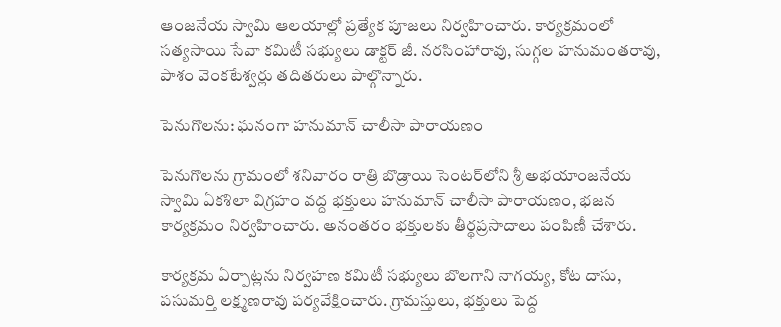ఆంజనేయ స్వామి ఆలయాల్లో ప్రత్యేక పూజలు నిర్వహించారు. కార్యక్రమంలో సత్యసాయి సేవా కమిటీ సభ్యులు డాక్టర్ జీ. నరసింహారావు, సుగ్గల హనుమంతరావు, పాశం వెంకటేశ్వర్లు తదితరులు పాల్గొన్నారు.

పెనుగొలను: ఘనంగా హనుమాన్ చాలీసా పారాయణం

పెనుగొలను గ్రామంలో శనివారం రాత్రి బొడ్రాయి సెంటర్‌లోని శ్రీ అభయాంజనేయ స్వామి ఏకశిలా విగ్రహం వద్ద భక్తులు హనుమాన్ చాలీసా పారాయణం, భజన కార్యక్రమం నిర్వహించారు. అనంతరం భక్తులకు తీర్థప్రసాదాలు పంపిణీ చేశారు.

కార్యక్రమ ఏర్పాట్లను నిర్వహణ కమిటీ సభ్యులు బొలగాని నాగయ్య, కోట దాసు, పసుమర్తి లక్ష్మణరావు పర్యవేక్షించారు. గ్రామస్తులు, భక్తులు పెద్ద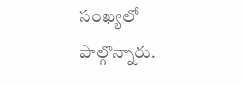సంఖ్యలో పాల్గొన్నారు.